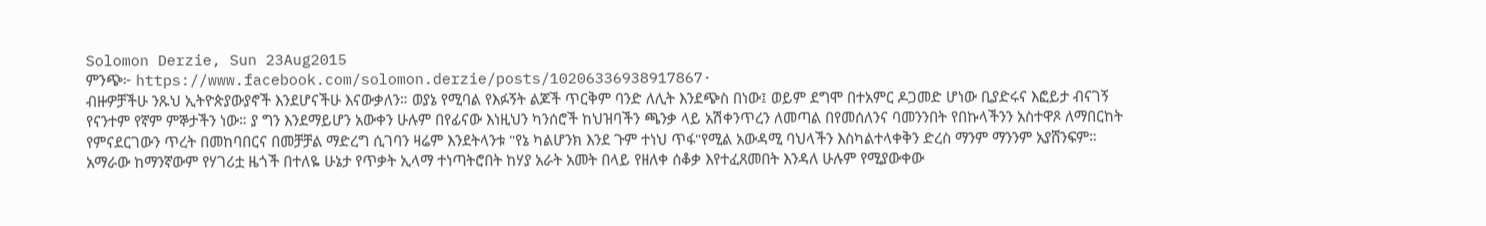Solomon Derzie, Sun 23Aug2015
ምንጭ፦ https://www.facebook.com/solomon.derzie/posts/10206336938917867·
ብዙዎቻችሁ ንጹህ ኢትዮጵያውያኖች እንደሆናችሁ እናውቃለን። ወያኔ የሚባል የእፉኝት ልጆች ጥርቅም ባንድ ለሊት እንደጭስ በነው፤ ወይም ደግሞ በተአምር ዶጋመድ ሆነው ቢያድሩና እፎይታ ብናገኝ የናንተም የኛም ምኞታችን ነው። ያ ግን እንደማይሆን አውቀን ሁሉም በየፊናው እነዚህን ካንሰሮች ከህዝባችን ጫንቃ ላይ አሽቀንጥረን ለመጣል በየመሰለንና ባመንንበት የበኩላችንን አስተዋጾ ለማበርከት የምናደርገውን ጥረት በመከባበርና በመቻቻል ማድረግ ሲገባን ዛሬም እንደትላንቱ "የኔ ካልሆንክ እንደ ጉም ተነህ ጥፋ"የሚል አውዳሚ ባህላችን እስካልተላቀቅን ድረስ ማንም ማንንም አያሸንፍም።
አማራው ከማንኛውም የሃገሪቷ ዜጎች በተለዬ ሁኔታ የጥቃት ኢላማ ተነጣትሮበት ከሃያ አራት አመት በላይ የዘለቀ ሰቆቃ እየተፈጸመበት እንዳለ ሁሉም የሚያውቀው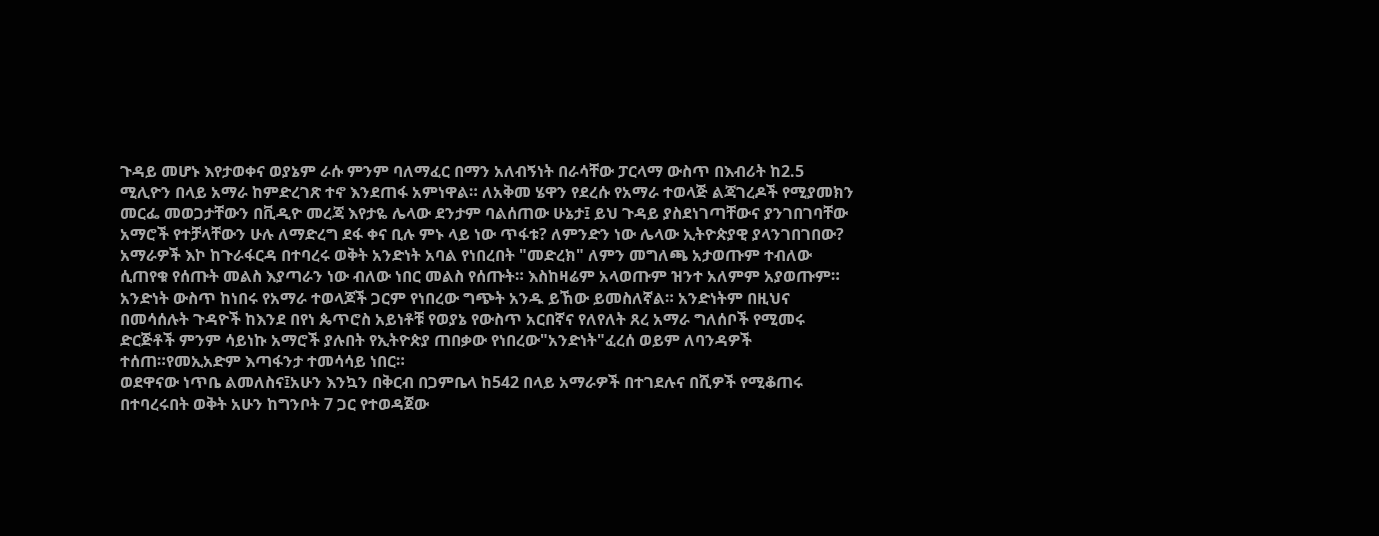ጉዳይ መሆኑ እየታወቀና ወያኔም ራሱ ምንም ባለማፈር በማን አለብኝነት በራሳቸው ፓርላማ ውስጥ በእብሪት ከ2.5 ሚሊዮን በላይ አማራ ከምድረገጽ ተኖ እንደጠፋ አምነዋል። ለአቅመ ሄዋን የደረሱ የአማራ ተወላጅ ልጃገረዶች የሚያመክን መርፌ መወጋታቸውን በቪዲዮ መረጃ እየታዬ ሌላው ደንታም ባልሰጠው ሁኔታ፤ ይህ ጉዳይ ያስደነገጣቸውና ያንገበገባቸው አማሮች የተቻላቸውን ሁሉ ለማድረግ ደፋ ቀና ቢሉ ምኑ ላይ ነው ጥፋቱ? ለምንድን ነው ሌላው ኢትዮጵያዊ ያላንገበገበው? አማራዎች እኮ ከጉራፋርዳ በተባረሩ ወቅት አንድነት አባል የነበረበት "መድረክ" ለምን መግለጫ አታወጡም ተብለው ሲጠየቁ የሰጡት መልስ እያጣራን ነው ብለው ነበር መልስ የሰጡት። እስከዛሬም አላወጡም ዝንተ አለምም አያወጡም። አንድነት ውስጥ ከነበሩ የአማራ ተወላጆች ጋርም የነበረው ግጭት አንዱ ይኸው ይመስለኛል። አንድነትም በዚህና በመሳሰሉት ጉዳዮች ከእንደ በየነ ጴጥሮስ አይነቶቹ የወያኔ የውስጥ አርበኛና የለየለት ጸረ አማራ ግለሰቦች የሚመሩ ድርጅቶች ምንም ሳይነኩ አማሮች ያሉበት የኢትዮጵያ ጠበቃው የነበረው"አንድነት"ፈረሰ ወይም ለባንዳዎች ተሰጠ።የመኢአድም እጣፋንታ ተመሳሳይ ነበር።
ወደዋናው ነጥቤ ልመለስና፤አሁን እንኳን በቅርብ በጋምቤላ ከ542 በላይ አማራዎች በተገደሉና በሺዎች የሚቆጠሩ በተባረሩበት ወቅት አሁን ከግንቦት 7 ጋር የተወዳጀው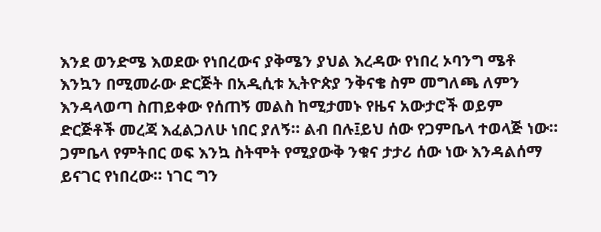እንደ ወንድሜ እወደው የነበረውና ያቅሜን ያህል እረዳው የነበረ ኦባንግ ሜቶ እንኳን በሚመራው ድርጅት በአዲሲቱ ኢትዮጵያ ንቅናቄ ስም መግለጫ ለምን እንዳላወጣ ስጠይቀው የሰጠኝ መልስ ከሚታመኑ የዜና አውታሮች ወይም ድርጅቶች መረጃ እፈልጋለሁ ነበር ያለኝ። ልብ በሉ፤ይህ ሰው የጋምቤላ ተወላጅ ነው። ጋምቤላ የምትበር ወፍ እንኳ ስትሞት የሚያውቅ ንቁና ታታሪ ሰው ነው እንዳልሰማ ይናገር የነበረው። ነገር ግን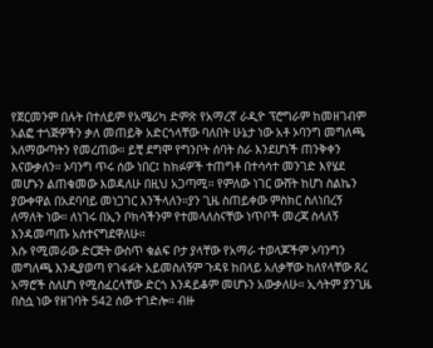የጀርመንም በሉት በተለይም የአሜሪካ ድምጽ የአማረኛ ራዲዮ ፕሮግራም ከመዘገብም አልፎ ተጎጅዎችን ቃለ መጠይቅ አድርጎላቸው ባለበት ሁኔታ ነው አቶ ኦባንግ መግለጫ አለማውጣትን የመረጠው። ይቺ ደግሞ የግንቦት ሰባት ስራ እንደሆነች ጠንቅቀን እናውቃለን። ኦባንግ ጥሩ ሰው ነበር፤ ከክፉዎች ተጠግቶ በተሳሳተ መንገድ እየሄደ መሆኑን ልጠቁመው እወዳለሁ በዚህ አጋጣሚ። የምለው ነገር ውሸት ከሆነ ስልኬን ያውቀዋል በአደባባይ መነጋገር እንችላለን።ያን ጊዜ ስጠይቀው ምስክር ስለነበረኝ ለማለት ነው። ለነገሩ በኢን ቦክሳችንም የተመላለስናቸው ነጥቦች መረጃ ስላለኝ እንዳመጣጡ አስተናግደዋለሁ።
እሱ የሚመራው ድርጅት ውስጥ ቁልፍ ቦታ ያላቸው የአማራ ተወላጆችም ኦባንግን መግለጫ እንዲያወጣ የገፋፉት አይመስለኝም ጉዳዩ ከበላይ አለቃቸው ከለየላቸው ጸረ አማሮች ስለሆነ የሚሰፈርላቸው ድርጎ እንዳይቆም መሆኑን አውቃለሁ። ኢሳትም ያንጊዜ በስሷ ነው የዘገባት 542 ሰው ተገድሎ። ብዙ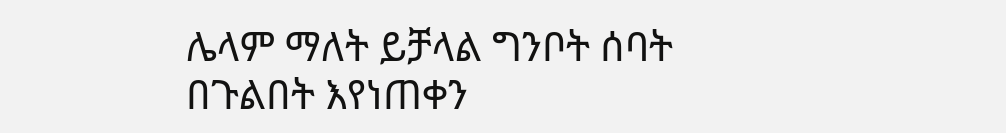ሌላም ማለት ይቻላል ግንቦት ሰባት በጉልበት እየነጠቀን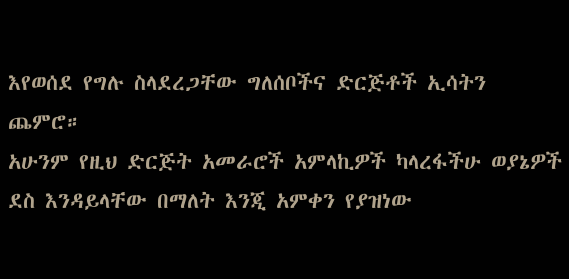እየወሰደ የግሉ ስላደረጋቸው ግለሰቦችና ድርጅቶች ኢሳትን ጨምሮ።
አሁንም የዚህ ድርጅት አመራሮች አምላኪዎች ካላረፋችሁ ወያኔዎች ደስ እንዳይላቸው በማለት እንጂ አምቀን የያዝነው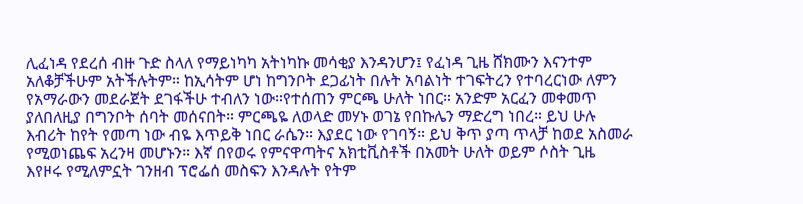ሊፈነዳ የደረሰ ብዙ ጉድ ስላለ የማይነካካ አትነካኩ መሳቂያ እንዳንሆን፤ የፈነዳ ጊዜ ሸክሙን እናንተም አለቆቻችሁም አትችሉትም። ከኢሳትም ሆነ ከግንቦት ደጋፊነት በሉት አባልነት ተገፍትረን የተባረርነው ለምን የአማራውን መደራጀት ደገፋችሁ ተብለን ነው።የተሰጠን ምርጫ ሁለት ነበር። አንድም አርፈን መቀመጥ ያለበለዚያ በግንቦት ሰባት መሰናበት። ምርጫዬ ለወላድ መሃኑ ወገኔ የበኩሌን ማድረግ ነበረ። ይህ ሁሉ እብሪት ከየት የመጣ ነው ብዬ እጥይቅ ነበር ራሴን። እያደር ነው የገባኝ። ይህ ቅጥ ያጣ ጥላቻ ከወደ አስመራ የሚወነጨፍ አረንዛ መሆኑን። እኛ በየወሩ የምናዋጣትና አክቲቪስቶች በአመት ሁለት ወይም ሶስት ጊዜ እየዞሩ የሚለምኗት ገንዘብ ፕሮፌሰ መስፍን እንዳሉት የትም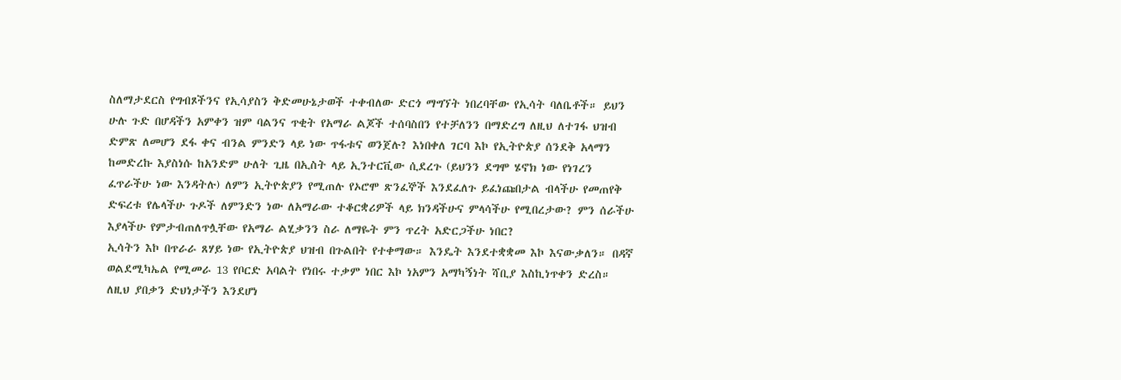ስለማታደርስ የግብጾችንና የኢሳያስን ቅድመሁኔታወች ተቀብለው ድርጎ ማግኘት ነበረባቸው የኢሳት ባለቤቶች። ይህን ሁሉ ጉድ በሆዳችን አምቀን ዝም ባልንና ጥቂት የአማራ ልጆች ተሰባስበን የተቻለንን በማድረግ ለዚህ ለተገፋ ህዝብ ድምጽ ለመሆን ደፋ ቀና ብንል ምንድን ላይ ነው ጥፋቱና ወንጀሉ? እነበቀለ ገርባ እኮ የኢትዮጵያ ሰንደቅ አላማን ከመድረኩ እያስነሱ ከአንድም ሁለት ጊዜ በኢስት ላይ ኢንተርቪው ሲደረጉ (ይህንን ደግሞ ሄኖክ ነው የነገረን ፈጥራችሁ ነው እንዳትሉ) ለምን ኢትዮጵያን የሚጠሉ የኦሮሞ ጽንፈኞች እንደፈለጉ ይፈነጩበታል ብላችሁ የመጠየቅ ድፍረቱ የሌላችሁ ጉዶች ለምንድን ነው ለአማራው ተቆርቋሪዎች ላይ ክንዳችሁና ምላሳችሁ የሚበረታው? ምን ሰራችሁ እያላችሁ የምታብጠለጥሏቸው የአማራ ልሂቃንን ስራ ለማዬት ምን ጥረት አድርጋችሁ ነበር?
ኢሳትን እኮ በጥራራ ጸሃይ ነው የኢትዮጵያ ህዝብ በጉልበት የተቀማው። እንዴት እንደተቋቋመ እኮ እናውቃለን። በዳኛ ወልደሚካኤል የሚመራ 13 የቦርድ አባልት የነበሩ ተቃም ነበር እኮ ነአምን አማካኝነት ሻቢያ እስኪነጥቀን ድረስ። ለዚህ ያበቃን ድህነታችን እንደሆነ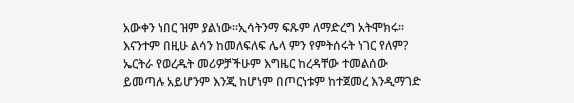አውቀን ነበር ዝም ያልነው።ኢሳትንማ ፍጹም ለማድረግ አትሞክሩ። እናንተም በዚሁ ልሳን ከመለፍለፍ ሌላ ምን የምትሰሩት ነገር የለም? ኤርትራ የወረዱት መሪዎቻችሁም እግዜር ከረዳቸው ተመልሰው ይመጣሉ አይሆንም እንጂ ከሆነም በጦርነቱም ከተጀመረ እንዲማገድ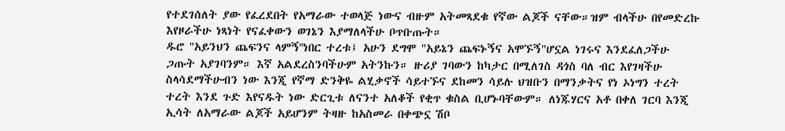የተደገሰለት ያው የፈረደበት የአማራው ተወላጅ ነውና ብዙም አትመጻደቁ የኛው ልጆች ናቸው።ዝም ብላችሁ በየመድረኩ እየዞራችሁ ነጻነት የናፈቀውን ወገኔን እያማለላችሁ ቦጥቡጡት።
ዱሮ "አይንህን ጨፍንና ላምኝ''ነበር ተረቱ፤ አሁን ደግሞ "አይኔን ጨፍኑኝና አሞኙኝ"ሆኗል ነገሩና እንደፈለጋችሁ ጋጡት አያገባንም። እኛ አልደረስንባችሁም አትንኩን። ዙሪያ ገባውን ከካታር በሚለገስ ዳጎስ ባለ ብር እየገዛችሁ ስላሳደማችሁብን ነው እንጂ የኛማ ድንቅዬ ልሂቃኖች ሳይተኙና ደከመን ሳይሉ ህዝቡን በማንቃትና የነ ኦነግን ተረት ተረት እንደ ጉድ እየናዱት ነው ድርጊቱ ለናንተ አለቆች የቂጥ ቁስል ቢሆኑባቸውም። ለነጁሃርና አቶ በቀለ ገርባ እንጂ ኢሳት ለአማራው ልጆች አይሆንም ትዛዙ ከአስመራ በቀጭኗ ሽቦ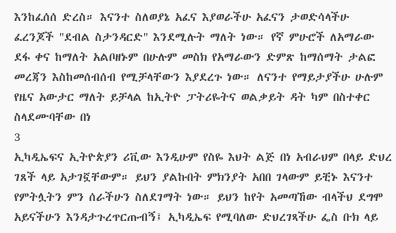እንከፈሰሰ ድረስ። እናንተ ስለወያኔ አፈና እያወራችሁ አፈናን ታወድሳላችሁ ፈረንጆች "ደብል ስታንዳርድ" እንደሚሉት ማለት ነው። የኛ ምሁሮች ለአማራው ደፋ ቀና ከማለት አልቦዘኑም በሁሉም መስክ የአማራውን ድምጽ ከማሰማት ታልፎ መረጃን እስከመሰብሰብ የሚቻላቸውን እያደረጉ ነው። ለናንተ የማይታያችሁ ሁሉም የዜና አውታር ማለት ይቻላል ከኢትዮ ፓትሪዬትና ወልቃይት ዳት ካም በስተቀር ስላደሙባቸው በነ
3
ኢካዲኤፍና ኢትዮጵያን ሪቪው እንዲሁም የስዬ እህት ልጅ በነ አብራህም በላይ ድህረ ገጸች ላይ አታገኟቸውም። ይህን ያልኩበት ምክንያት አበበ ገላውም ይቺኑ እናንተ የምትሏትን ምን ሰራችሁን ስለደገማት ነው። ይህን ከየት አመጣኸው ብላችህ ደግሞ አይናችሁን እንዳታጉረጥርጡብኝ፤ ኢካዲኤፍ የሚባለው ድህረገጻችሁ ፌስ ቡክ ላይ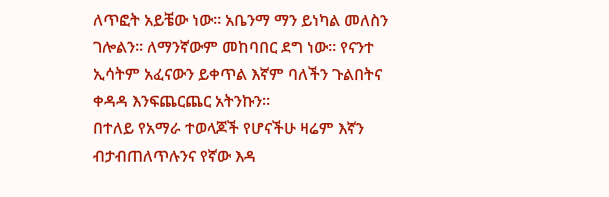ለጥፎት አይቼው ነው። አቤንማ ማን ይነካል መለስን ገሎልን። ለማንኛውም መከባበር ደግ ነው። የናንተ ኢሳትም አፈናውን ይቀጥል እኛም ባለችን ጉልበትና ቀዳዳ እንፍጨርጨር አትንኩን።
በተለይ የአማራ ተወላጆች የሆናችሁ ዛሬም እኛን ብታብጠለጥሉንና የኛው እዳ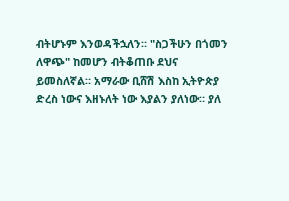ብትሆኑም እንወዳችኋለን። "ስጋችሁን በጎመን ለዋጭ" ከመሆን ብትቆጠቡ ደህና ይመስለኛል። አማራው ቢሸሽ እስከ ኢትዮጵያ ድረስ ነውና እዘኑለት ነው እያልን ያለነው። ያለ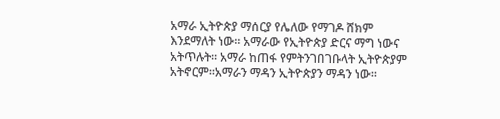አማራ ኢትዮጵያ ማሰርያ የሌለው የማገዶ ሸክም እንደማለት ነው። አማራው የኢትዮጵያ ድርና ማግ ነውና አትጥሉት። አማራ ከጠፋ የምትንገበገቡላት ኢትዮጵያም አትኖርም።አማራን ማዳን ኢትዮጵያን ማዳን ነው።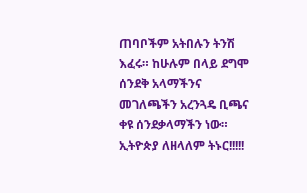ጠባቦችም አትበሉን ትንሽ እፈሩ። ከሁሉም በላይ ደግሞ ሰንደቅ አላማችንና መገለጫችን አረንጓዴ ቢጫና ቀዩ ሰንደቃላማችን ነው።
ኢትዮጵያ ለዘላለም ትኑር!!!!!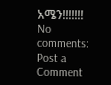አሜን!!!!!!!
No comments:
Post a Comment